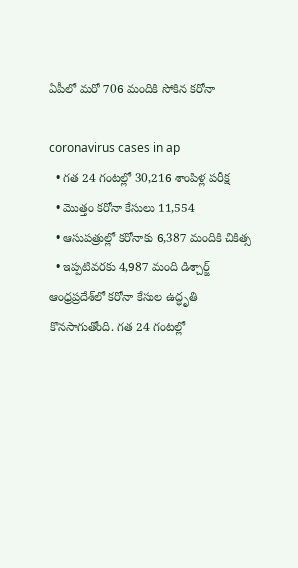ఏపీలో మరో 706 మందికి సోకిన కరోనా

coronavirus cases in ap
  • గత 24 గంటల్లో 30,216 శాంపిళ్ల పరీక్ష
  • మొత్తం కరోనా కేసులు 11,554
  • ఆసుపత్రుల్లో కరోనాకు 6,387 మందికి చికిత్స
  • ఇప్పటివరకు 4,987 మంది డిశ్చార్జ్
ఆంధ్రప్రదేశ్‌లో కరోనా కేసుల ఉద్ధృతి కొనసాగుతోంది. గత 24 గంటల్లో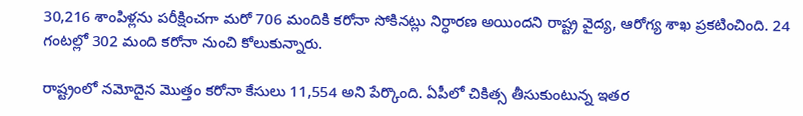30,216 శాంపిళ్లను పరీక్షించగా మరో 706 మందికి కరోనా సోకినట్లు నిర్ధారణ అయిందని రాష్ట్ర వైద్య, ఆరోగ్య శాఖ ప్రకటించింది. 24 గంటల్లో 302 మంది కరోనా నుంచి కోలుకున్నారు.

రాష్ట్రంలో నమోదైన మొత్తం కరోనా కేసులు 11,554 అని పేర్కొంది. ఏపీలో చికిత్స తీసుకుంటున్న ఇతర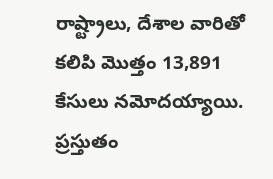రాష్ట్రాలు, దేశాల వారితో కలిపి మొత్తం 13,891 కేసులు నమోదయ్యాయి. ప్రస్తుతం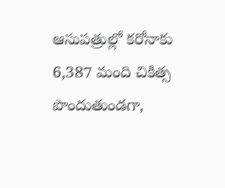ఆసుపత్రుల్లో కరోనాకు 6,387 మంది చికిత్స పొందుతుండగా,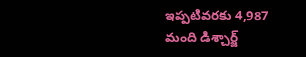ఇప్పటివరకు 4,987  మంది డిశ్చార్జ్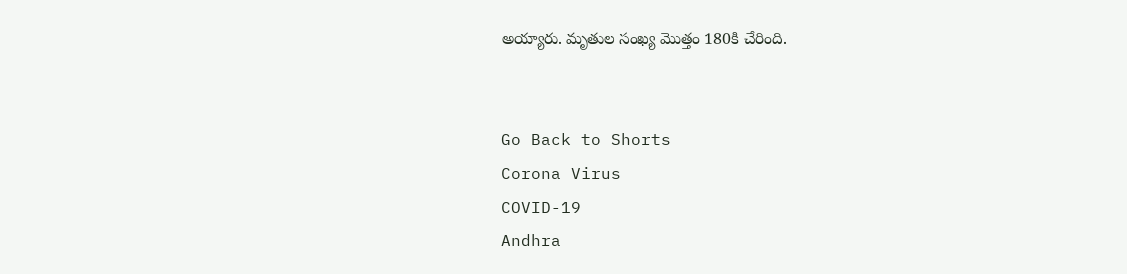అయ్యారు. మృతుల సంఖ్య మొత్తం 180కి చేరింది.


Go Back to Shorts
Corona Virus
COVID-19
Andhra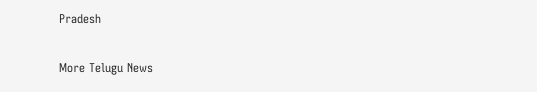Pradesh

More Telugu News